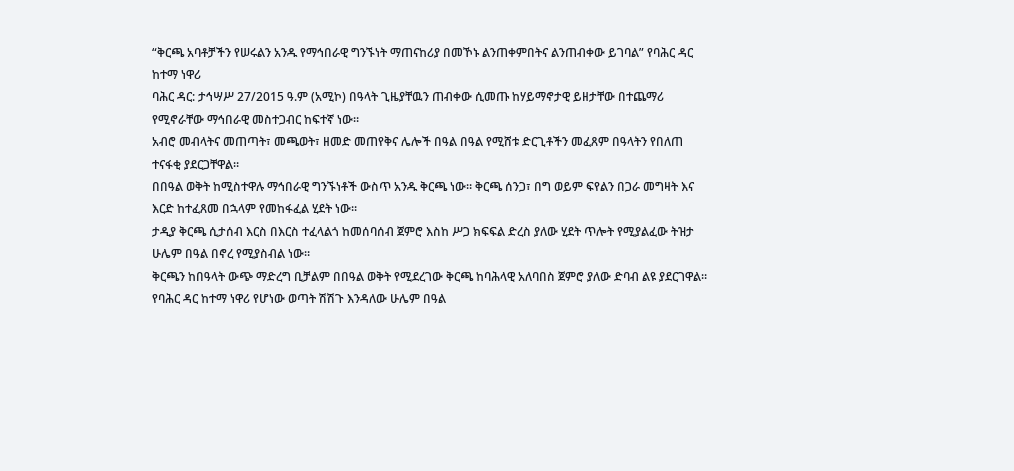“ቅርጫ አባቶቻችን የሠሩልን አንዱ የማኅበራዊ ግንኙነት ማጠናከሪያ በመኾኑ ልንጠቀምበትና ልንጠብቀው ይገባል” የባሕር ዳር ከተማ ነዋሪ
ባሕር ዳር: ታኅሣሥ 27/2015 ዓ.ም (አሚኮ) በዓላት ጊዜያቸዉን ጠብቀው ሲመጡ ከሃይማኖታዊ ይዘታቸው በተጨማሪ የሚኖራቸው ማኅበራዊ መስተጋብር ከፍተኛ ነው።
አብሮ መብላትና መጠጣት፣ መጫወት፣ ዘመድ መጠየቅና ሌሎች በዓል በዓል የሚሸቱ ድርጊቶችን መፈጸም በዓላትን የበለጠ ተናፋቂ ያደርጋቸዋል።
በበዓል ወቅት ከሚስተዋሉ ማኅበራዊ ግንኙነቶች ውስጥ አንዱ ቅርጫ ነው። ቅርጫ ሰንጋ፣ በግ ወይም ፍየልን በጋራ መግዛት እና እርድ ከተፈጸመ በኋላም የመከፋፈል ሂደት ነው።
ታዲያ ቅርጫ ሲታሰብ እርስ በእርስ ተፈላልጎ ከመሰባሰብ ጀምሮ እስከ ሥጋ ክፍፍል ድረስ ያለው ሂደት ጥሎት የሚያልፈው ትዝታ ሁሌም በዓል በኖረ የሚያስብል ነው።
ቅርጫን ከበዓላት ውጭ ማድረግ ቢቻልም በበዓል ወቅት የሚደረገው ቅርጫ ከባሕላዊ አለባበስ ጀምሮ ያለው ድባብ ልዩ ያደርገዋል።
የባሕር ዳር ከተማ ነዋሪ የሆነው ወጣት ሽሽጉ እንዳለው ሁሌም በዓል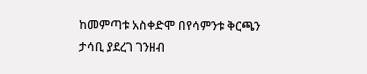ከመምጣቱ አስቀድሞ በየሳምንቱ ቅርጫን ታሳቢ ያደረገ ገንዘብ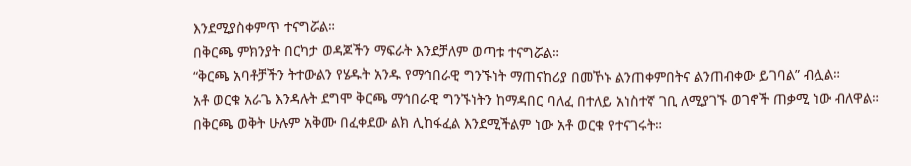እንደሚያስቀምጥ ተናግሯል።
በቅርጫ ምክንያት በርካታ ወዳጆችን ማፍራት እንደቻለም ወጣቱ ተናግሯል።
“ቅርጫ አባቶቻችን ትተውልን የሄዱት አንዱ የማኅበራዊ ግንኙነት ማጠናከሪያ በመኾኑ ልንጠቀምበትና ልንጠብቀው ይገባል” ብሏል።
አቶ ወርቁ አራጌ እንዳሉት ደግሞ ቅርጫ ማኅበራዊ ግንኙነትን ከማዳበር ባለፈ በተለይ አነስተኛ ገቢ ለሚያገኙ ወገኖች ጠቃሚ ነው ብለዋል።
በቅርጫ ወቅት ሁሉም አቅሙ በፈቀደው ልክ ሊከፋፈል እንደሚችልም ነው አቶ ወርቁ የተናገሩት።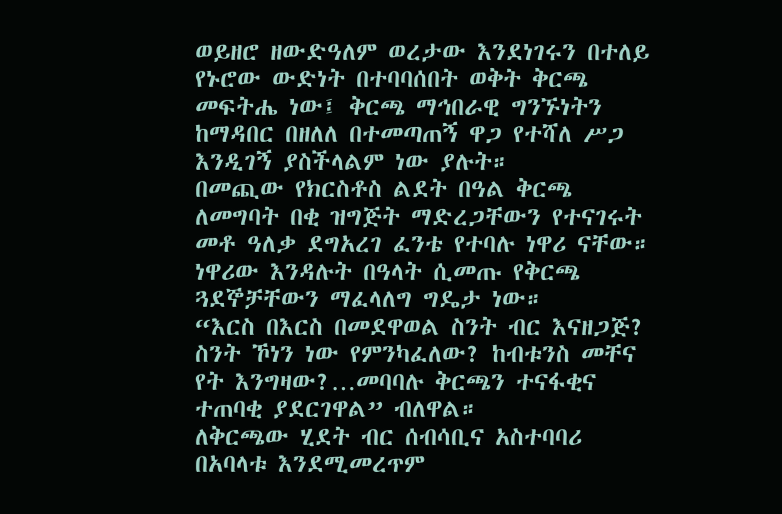ወይዘሮ ዘውድዓለም ወረታው እንደነገሩን በተለይ የኑሮው ውድነት በተባባሰበት ወቅት ቅርጫ መፍትሔ ነው፤ ቅርጫ ማኅበራዊ ግንኙነትን ከማዳበር በዘለለ በተመጣጠኝ ዋጋ የተሻለ ሥጋ እንዲገኝ ያስችላልም ነው ያሉት።
በመጪው የክርስቶስ ልደት በዓል ቅርጫ ለመግባት በቂ ዝግጅት ማድረጋቸውን የተናገሩት መቶ ዓለቃ ደግአረገ ፈንቴ የተባሉ ነዋሪ ናቸው።
ነዋሪው እንዳሉት በዓላት ሲመጡ የቅርጫ ጓደኞቻቸውን ማፈላለግ ግዴታ ነው።
“እርስ በእርስ በመደዋወል ስንት ብር እናዘጋጅ? ስንት ኾነን ነው የምንካፈለው? ከብቱንስ መቸና የት እንግዛው?…መባባሉ ቅርጫን ተናፋቂና ተጠባቂ ያደርገዋል” ብለዋል።
ለቅርጫው ሂደት ብር ሰብሳቢና አስተባባሪ በአባላቱ እንደሚመረጥም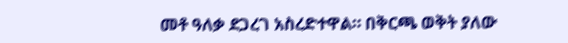መቶ ዓለቃ ደጋረገ አስረድተዋል። በቅርጫ ወቅት ያለው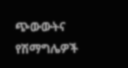ጭውውትና የሽማግሌዎች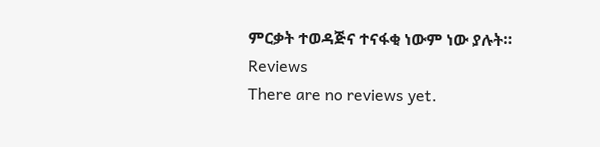ምርቃት ተወዳጅና ተናፋቂ ነውም ነው ያሉት።
Reviews
There are no reviews yet.